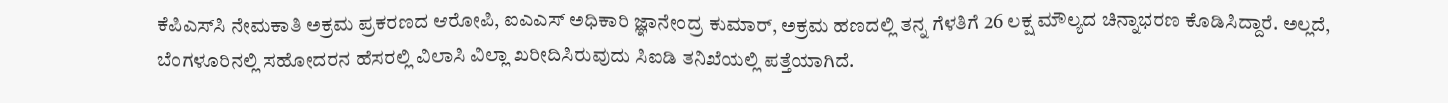ಕೆಪಿಎಸ್‌ಸಿ ನೇಮಕಾತಿ ಅಕ್ರಮ ಪ್ರಕರಣದ ಆರೋಪಿ, ಐಎಎಸ್‌ ಅಧಿಕಾರಿ ಜ್ಞಾನೇಂದ್ರ ಕುಮಾರ್, ಅಕ್ರಮ ಹಣದಲ್ಲಿ ತನ್ನ ಗೆಳತಿಗೆ 26 ಲಕ್ಷ ಮೌಲ್ಯದ ಚಿನ್ನಾಭರಣ ಕೊಡಿಸಿದ್ದಾರೆ. ಅಲ್ಲದೆ, ಬೆಂಗಳೂರಿನಲ್ಲಿ ಸಹೋದರನ ಹೆಸರಲ್ಲಿ ವಿಲಾಸಿ ವಿಲ್ಲಾ ಖರೀದಿಸಿರುವುದು ಸಿಐಡಿ ತನಿಖೆಯಲ್ಲಿ ಪತ್ತೆಯಾಗಿದೆ.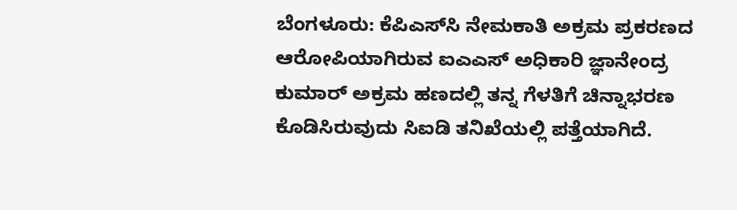ಬೆಂಗಳೂರು: ಕೆಪಿಎಸ್‌ಸಿ ನೇಮಕಾತಿ ಅಕ್ರಮ ಪ್ರಕರಣದ ಆರೋಪಿಯಾಗಿರುವ ಐಎಎಸ್‌ ಅಧಿಕಾರಿ ಜ್ಞಾನೇಂದ್ರ ಕುಮಾರ್‌ ಅಕ್ರಮ ಹಣದಲ್ಲಿ ತನ್ನ ಗೆಳತಿಗೆ ಚಿನ್ನಾಭರಣ ಕೊಡಿಸಿರುವುದು ಸಿಐಡಿ ತನಿಖೆಯಲ್ಲಿ ಪತ್ತೆಯಾಗಿದೆ.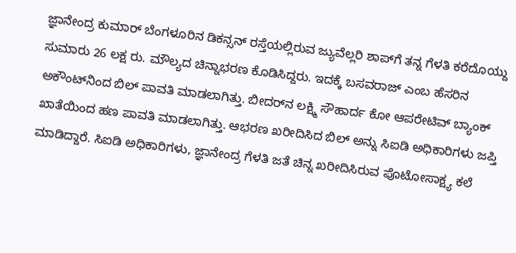ಜ್ಞಾನೇಂದ್ರ ಕುಮಾರ್‌ ಬೆಂಗಳೂರಿನ ಡಿಕನ್ಸನ್ ರಸ್ತೆಯಲ್ಲಿರುವ ಜ್ಯುವೆಲ್ಲರಿ ಶಾಪ್‌ಗೆ ತನ್ನ ಗೆಳತಿ ಕರೆದೊಯ್ದು ಸುಮಾರು 26 ಲಕ್ಷ ರು. ಮೌಲ್ಯದ ಚಿನ್ನಾಭರಣ ಕೊಡಿಸಿದ್ದರು. ಇದಕ್ಕೆ ಬಸವರಾಜ್ ಎಂಬ ಹೆಸರಿನ ಅಕೌಂಟ್‌ನಿಂದ ಬಿಲ್‌ ಪಾವತಿ ಮಾಡಲಾಗಿತ್ತು. ಬೀದರ್‌ನ ಲಕ್ಷ್ಮಿ ಸೌಹಾರ್ದ ಕೋ ಆಪರೇಟಿವ್ ಬ್ಯಾಂಕ್ ಖಾತೆಯಿಂದ ಹಣ ಪಾವತಿ ಮಾಡಲಾಗಿತ್ತು. ಆಭರಣ ಖರೀದಿಸಿದ ಬಿಲ್ ಅನ್ನು ಸಿಐಡಿ ಅಧಿಕಾರಿಗಳು ಜಪ್ತಿ ಮಾಡಿದ್ದಾರೆ. ಸಿಐಡಿ ಅಧಿಕಾರಿಗಳು, ಜ್ಞಾನೇಂದ್ರ ಗೆಳತಿ ಜತೆ ಚಿನ್ನ ಖರೀದಿಸಿರುವ ಪೊಟೋಸಾಕ್ಷ್ಯ ಕಲೆ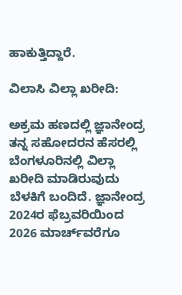ಹಾಕುತ್ತಿದ್ದಾರೆ.

ವಿಲಾಸಿ ವಿಲ್ಲಾ ಖರೀದಿ:

ಅಕ್ರಮ ಹಣದಲ್ಲಿ ಜ್ಞಾನೇಂದ್ರ ತನ್ನ ಸಹೋದರನ ಹೆಸರಲ್ಲಿ ಬೆಂಗಳೂರಿನಲ್ಲಿ ವಿಲ್ಲಾ ಖರೀದಿ ಮಾಡಿರುವುದು ಬೆಳಕಿಗೆ ಬಂದಿದೆ. ಜ್ಞಾನೇಂದ್ರ 2024ರ ಫೆಬ್ರವರಿಯಿಂದ 2026 ಮಾರ್ಚ್‌ವರೆಗೂ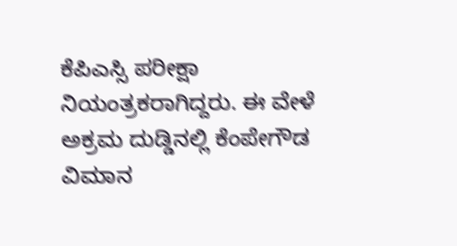ಕೆಪಿಎಸ್ಸಿ ಪರೀಕ್ಷಾ ನಿಯಂತ್ರಕರಾಗಿದ್ದರು. ಈ ವೇಳೆ ಅಕ್ರಮ ದುಡ್ಡಿನಲ್ಲಿ ಕೆಂಪೇಗೌಡ ವಿಮಾನ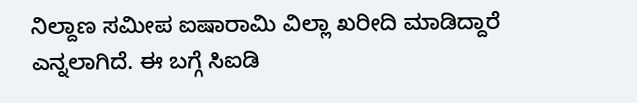ನಿಲ್ದಾಣ ಸಮೀಪ ಐಷಾರಾಮಿ ವಿಲ್ಲಾ ಖರೀದಿ ಮಾಡಿದ್ದಾರೆ ಎನ್ನಲಾಗಿದೆ. ಈ ಬಗ್ಗೆ ಸಿಐಡಿ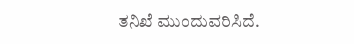ತನಿಖೆ ಮುಂದುವರಿಸಿದೆ.